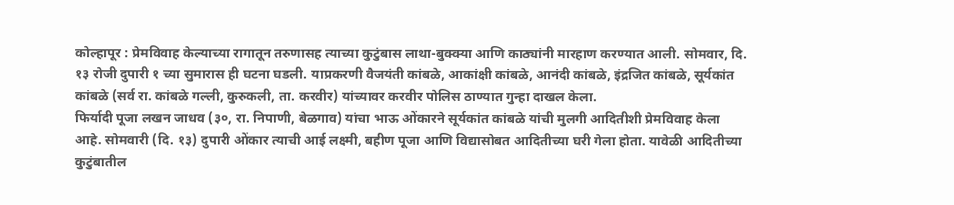कोल्हापूर : प्रेमविवाह केल्याच्या रागातून तरुणासह त्याच्या कुटुंबास लाथा-बुक्क्या आणि काठ्यांनी मारहाण करण्यात आली. सोमवार, दि. १३ रोजी दुपारी १ च्या सुमारास ही घटना घडली. याप्रकरणी वैजयंती कांबळे, आकांक्षी कांबळे, आनंदी कांबळे, इंद्रजित कांबळे, सूर्यकांत कांबळे (सर्व रा. कांबळे गल्ली, कुरुकली, ता. करवीर) यांच्यावर करवीर पोलिस ठाण्यात गुन्हा दाखल केला.
फिर्यादी पूजा लखन जाधव (३०, रा. निपाणी, बेळगाव) यांचा भाऊ ओंकारने सूर्यकांत कांबळे यांची मुलगी आदितीशी प्रेमविवाह केला आहे. सोमवारी (दि. १३) दुपारी ओंकार त्याची आई लक्ष्मी, बहीण पूजा आणि विद्यासोबत आदितीच्या घरी गेला होता. यावेळी आदितीच्या कुटुंबातील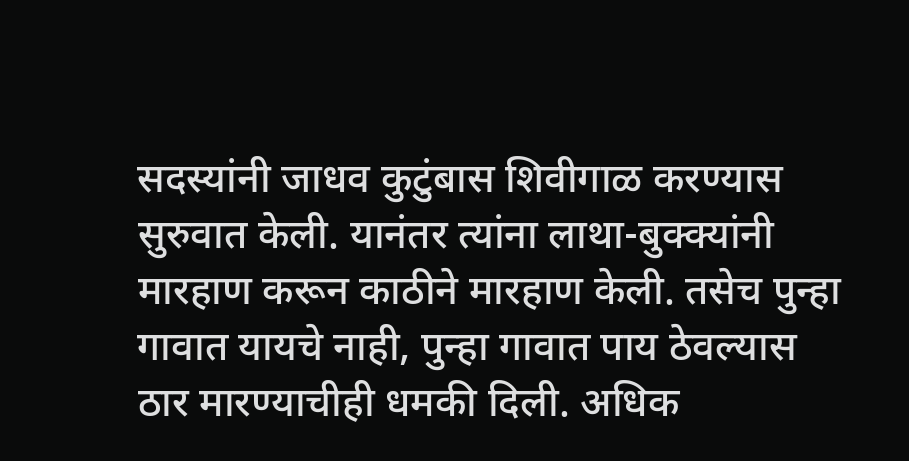सदस्यांनी जाधव कुटुंबास शिवीगाळ करण्यास सुरुवात केली. यानंतर त्यांना लाथा-बुक्क्यांनी मारहाण करून काठीने मारहाण केली. तसेच पुन्हा गावात यायचे नाही, पुन्हा गावात पाय ठेवल्यास ठार मारण्याचीही धमकी दिली. अधिक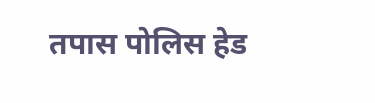तपास पोलिस हेड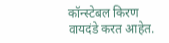कॉन्स्टेबल किरण वायदंडे करत आहेत.